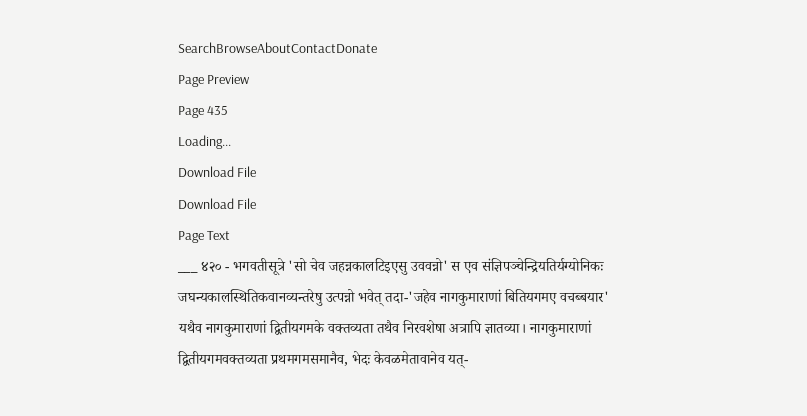SearchBrowseAboutContactDonate
Page Preview
Page 435
Loading...
Download File
Download File
Page Text
___ ४२० - भगवतीसूत्रे 'सो चेव जहन्नकालटिइएसु उववन्नो' स एव संज्ञिपञ्चेन्द्रियतिर्यग्योनिकः जघन्यकालस्थितिकवानव्यन्तरेषु उत्पन्नो भवेत् तदा-'जहेव नागकुमाराणां बितियगमए वचब्बयार' यथैव नागकुमाराणां द्वितीयगमके वक्तव्यता तथैव निरवशेषा अत्रापि ज्ञातव्या। नागकुमाराणां द्वितीयगमवक्तव्यता प्रथमगमसमानैव, भेदः केवळमेतावानेव यत्-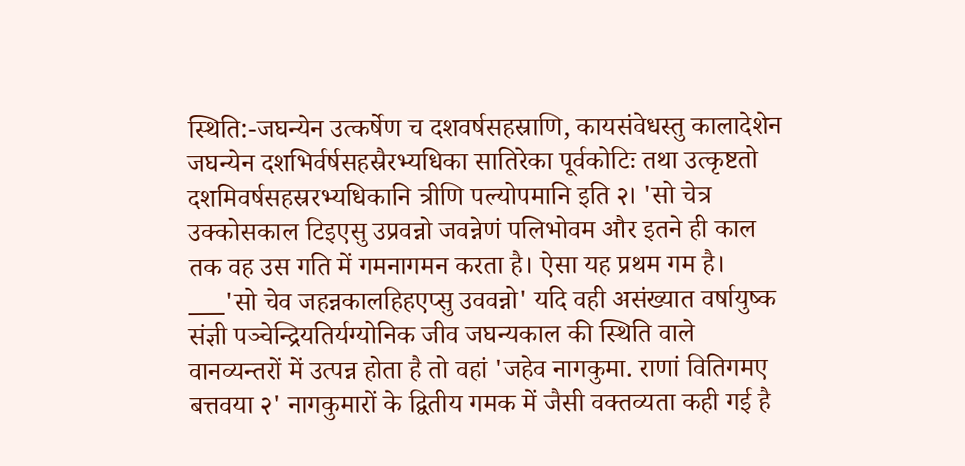स्थिति:-जघन्येन उत्कर्षेण च दशवर्षसहस्राणि, कायसंवेधस्तु कालादेशेन जघन्येन दशभिर्वर्षसहस्रैरभ्यधिका सातिरेका पूर्वकोटिः तथा उत्कृष्टतो दशमिवर्षसहस्ररभ्यधिकानि त्रीणि पल्योपमानि इति २। 'सो चेत्र उक्कोसकाल टिइएसु उप्रवन्नो जवन्नेणं पलिभोवम और इतने ही काल तक वह उस गति में गमनागमन करता है। ऐसा यह प्रथम गम है। ___'सो चेव जहन्नकालहिहएप्सु उववन्नो' यदि वही असंख्यात वर्षायुष्क संज्ञी पञ्चेन्द्रियतिर्यग्योनिक जीव जघन्यकाल की स्थिति वाले वानव्यन्तरों में उत्पन्न होता है तो वहां 'जहेव नागकुमा. राणां वितिगमए बत्तवया २' नागकुमारों के द्वितीय गमक में जैसी वक्तव्यता कही गई है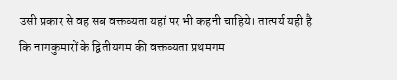उसी प्रकार से वह सब वक्तव्यता यहां पर भी कहनी चाहिये। तात्पर्य यही है कि नागकुमारों के द्वितीयगम की वक्तव्यता प्रथमगम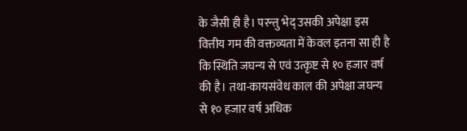के जैसी ही है। परन्तु भेद् उसकी अपेक्षा इस वित्तीय गम की वक्तव्यता में केवल इतना सा ही है कि स्थिति जघन्य से एवं उत्कृष्ट से १० हजार वर्ष की है। तथा-कायसंवेध काल की अपेक्षा जघन्य से १० हजार वर्ष अधिक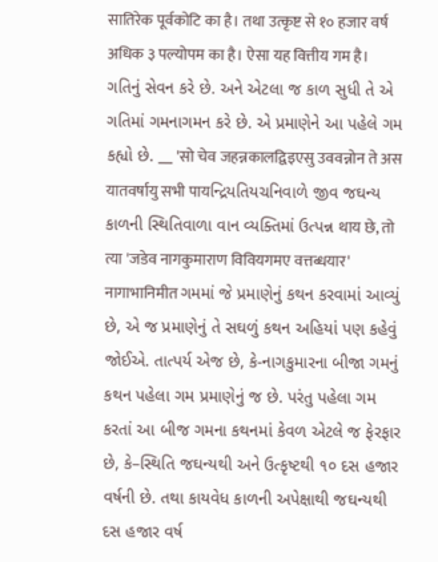सातिरेक पूर्वकोटि का है। तथा उत्कृष्ट से १० हजार वर्ष अधिक ३ पल्योपम का है। ऐसा यह वित्तीय गम है। ગતિનું સેવન કરે છે. અને એટલા જ કાળ સુધી તે એ ગતિમાં ગમનાગમન કરે છે. એ પ્રમાણેને આ પહેલે ગમ કહ્યો છે. __ 'सो चेव जहन्नकालद्विइएसु उववन्नोन ते अस यातवर्षायु सभी पायન્દ્રિયતિયચનિવાળે જીવ જઘન્ય કાળની સ્થિતિવાળા વાન વ્યક્તિમાં ઉત્પન્ન थाय छे, तो त्या 'जडेव नागकुमाराण विवियगमए वत्तब्धयार' नागाभानिमीत ગમમાં જે પ્રમાણેનું કથન કરવામાં આવ્યું છે, એ જ પ્રમાણેનું તે સઘળું કથન અહિયાં પણ કહેવું જોઈએ. તાત્પર્ય એજ છે, કે-નાગકુમારના બીજા ગમનું કથન પહેલા ગમ પ્રમાણેનું જ છે. પરંતુ પહેલા ગમ કરતાં આ બીજ ગમના કથનમાં કેવળ એટલે જ ફેરફાર છે, કે–સ્થિતિ જઘન્યથી અને ઉત્કૃષ્ટથી ૧૦ દસ હજાર વર્ષની છે. તથા કાયવેધ કાળની અપેક્ષાથી જઘન્યથી દસ હજાર વર્ષ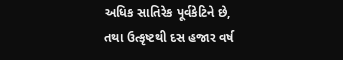અધિક સાતિરેક પૂર્વકેટિને છે, તથા ઉત્કૃષ્ટથી દસ હજાર વર્ષ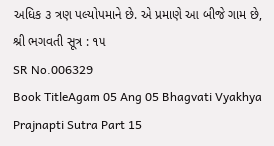અધિક ૩ ત્રણ પલ્યોપમાને છે. એ પ્રમાણે આ બીજે ગામ છે, શ્રી ભગવતી સૂત્ર : ૧૫
SR No.006329
Book TitleAgam 05 Ang 05 Bhagvati Vyakhya Prajnapti Sutra Part 15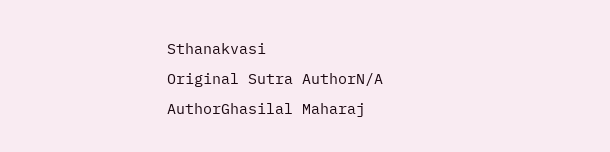Sthanakvasi
Original Sutra AuthorN/A
AuthorGhasilal Maharaj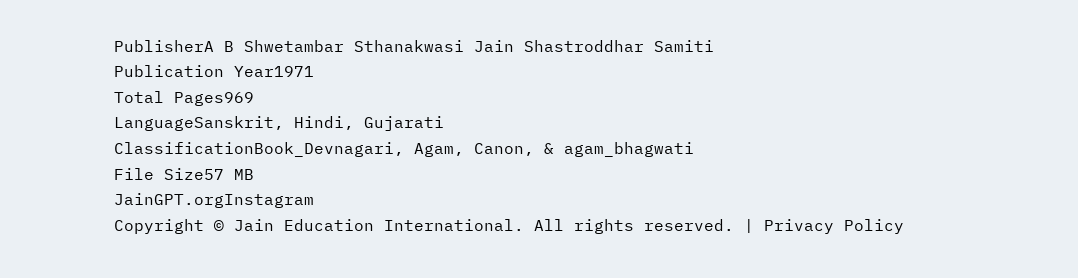PublisherA B Shwetambar Sthanakwasi Jain Shastroddhar Samiti
Publication Year1971
Total Pages969
LanguageSanskrit, Hindi, Gujarati
ClassificationBook_Devnagari, Agam, Canon, & agam_bhagwati
File Size57 MB
JainGPT.orgInstagram
Copyright © Jain Education International. All rights reserved. | Privacy Policy